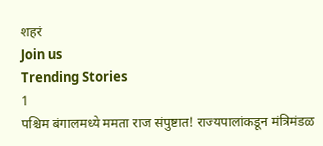शहरं
Join us
Trending Stories
1
पश्चिम बंगालमध्ये ममता राज संपुष्टात! राज्यपालांकडून मंत्रिमंडळ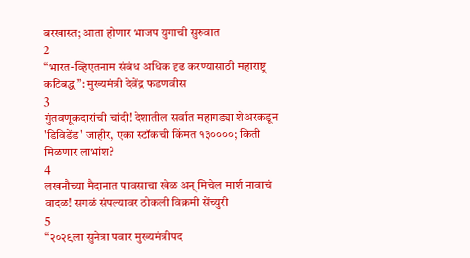बरखास्त; आता होणार भाजप युगाची सुरुवात
2
“भारत-व्हिएतनाम संबंध अधिक दृढ करण्यासाठी महाराष्ट्र कटिबद्ध”: मुख्यमंत्री देवेंद्र फडणवीस
3
गुंतवणूकदारांची चांदी! देशातील सर्वात महागड्या शेअरकडून 'डिविडेंड' जाहीर, एका स्टॉकची किंमत १३००००; किती मिळणार लाभांश?
4
लखनौच्या मैदानात पावसाचा खेळ अन् मिचेल मार्श नावाचं वादळ! सगळं संपल्यावर ठोकली विक्रमी सेंच्युरी
5
“२०२९ला सुनेत्रा पवार मुख्यमंत्रीपद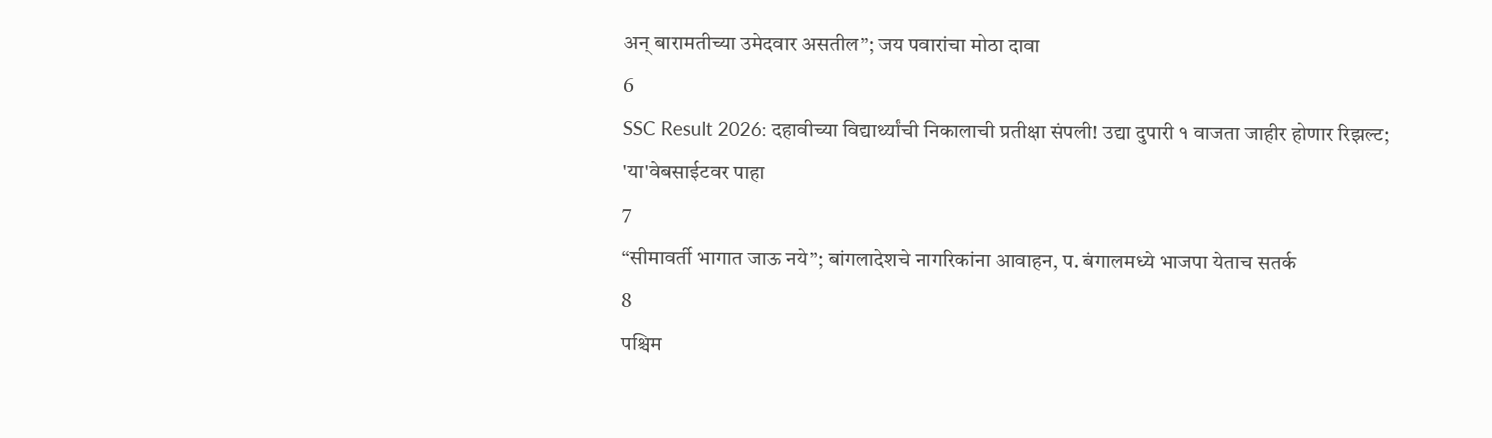अन् बारामतीच्या उमेदवार असतील”; जय पवारांचा मोठा दावा
6
SSC Result 2026: दहावीच्या विद्यार्थ्यांची निकालाची प्रतीक्षा संपली! उद्या दुपारी १ वाजता जाहीर होणार रिझल्ट; 'या'वेबसाईटवर पाहा
7
“सीमावर्ती भागात जाऊ नये”; बांगलादेशचे नागरिकांना आवाहन, प. बंगालमध्ये भाजपा येताच सतर्क
8
पश्चिम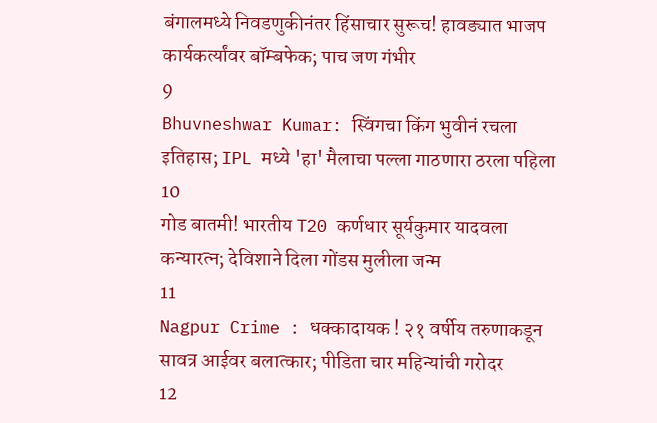बंगालमध्ये निवडणुकीनंतर हिंसाचार सुरूच! हावड्यात भाजप कार्यकर्त्यांवर बॉम्बफेक; पाच जण गंभीर
9
Bhuvneshwar Kumar: स्विंगचा किंग भुवीनं रचला इतिहास; IPL मध्ये 'हा' मैलाचा पल्ला गाठणारा ठरला पहिला
10
गोड बातमी! भारतीय T20 कर्णधार सूर्यकुमार यादवला कन्यारत्न; देविशाने दिला गोंडस मुलीला जन्म
11
Nagpur Crime : धक्कादायक ! २१ वर्षीय तरुणाकडून सावत्र आईवर बलात्कार; पीडिता चार महिन्यांची गरोदर
12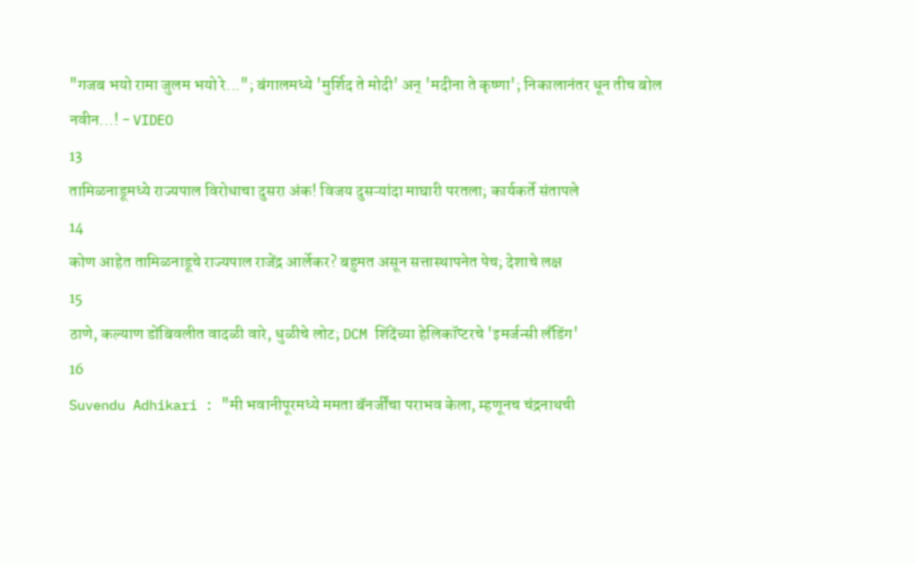"गजब भयो रामा जुलम भयो रे..."; बंगालमध्ये 'मुर्शिद ते मोदी' अन् 'मदीना ते कृष्णा'; निकालानंतर धून तीच बोल नवीन...! - VIDEO
13
तामिळनाडूमध्ये राज्यपाल विरोधाचा दुसरा अंक! विजय दुसऱ्यांदा माघारी परतला; कार्यकर्ते संतापले
14
कोण आहेत तामिळनाडूचे राज्यपाल राजेंद्र आर्लेकर? बहुमत असून सत्तास्थापनेत पेच; देशाचे लक्ष
15
ठाणे, कल्याण डोंबिवलीत वादळी वारे, धुळीचे लोट; DCM शिंदेंच्या हेलिकॉप्टरचे 'इमर्जन्सी लँडिंग'
16
Suvendu Adhikari : "मी भवानीपूरमध्ये ममता बॅनर्जींचा पराभव केला, म्हणूनच चंद्रनाथची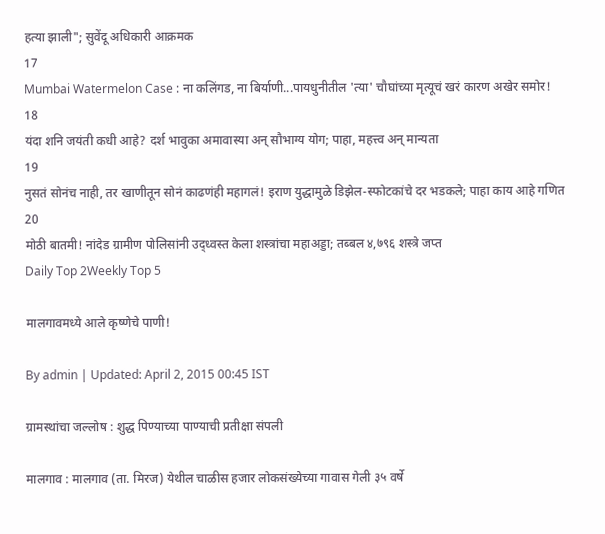हत्या झाली"; सुवेंदू अधिकारी आक्रमक
17
Mumbai Watermelon Case : ना कलिंगड, ना बिर्याणी...पायधुनीतील 'त्या' चौघांच्या मृत्यूचं खरं कारण अखेर समोर!
18
यंदा शनि जयंती कधी आहे? दर्श भावुका अमावास्या अन् सौभाग्य योग; पाहा, महत्त्व अन् मान्यता
19
नुसतं सोनंच नाही, तर खाणीतून सोनं काढणंही महागलं! इराण युद्धामुळे डिझेल-स्फोटकांचे दर भडकले; पाहा काय आहे गणित
20
मोठी बातमी! नांदेड ग्रामीण पोलिसांनी उद्ध्वस्त केला शस्त्रांचा महाअड्डा; तब्बल ४,७९६ शस्त्रे जप्त
Daily Top 2Weekly Top 5

मालगावमध्ये आले कृष्णेचे पाणी!

By admin | Updated: April 2, 2015 00:45 IST

ग्रामस्थांचा जल्लोष : शुद्ध पिण्याच्या पाण्याची प्रतीक्षा संपली

मालगाव : मालगाव (ता. मिरज) येथील चाळीस हजार लोकसंख्येच्या गावास गेली ३५ वर्षे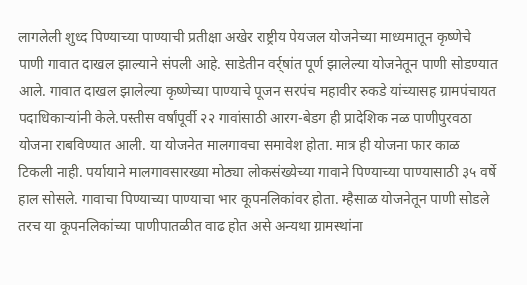लागलेली शुध्द पिण्याच्या पाण्याची प्रतीक्षा अखेर राष्ट्रीय पेयजल योजनेच्या माध्यमातून कृष्णेचे पाणी गावात दाखल झाल्याने संपली आहे. साडेतीन वर्र्षांत पूर्ण झालेल्या योजनेतून पाणी सोडण्यात आले. गावात दाखल झालेल्या कृष्णेच्या पाण्याचे पूजन सरपंच महावीर रुकडे यांच्यासह ग्रामपंचायत पदाधिकाऱ्यांनी केले.पस्तीस वर्षांपूर्वी २२ गावांसाठी आरग-बेडग ही प्रादेशिक नळ पाणीपुरवठा योजना राबविण्यात आली. या योजनेत मालगावचा समावेश होता. मात्र ही योजना फार काळ टिकली नाही. पर्यायाने मालगावसारख्या मोठ्या लोकसंख्येच्या गावाने पिण्याच्या पाण्यासाठी ३५ वर्षे हाल सोसले. गावाचा पिण्याच्या पाण्याचा भार कूपनलिकांवर होता. म्हैसाळ योजनेतून पाणी सोडले तरच या कूपनलिकांच्या पाणीपातळीत वाढ होत असे अन्यथा ग्रामस्थांना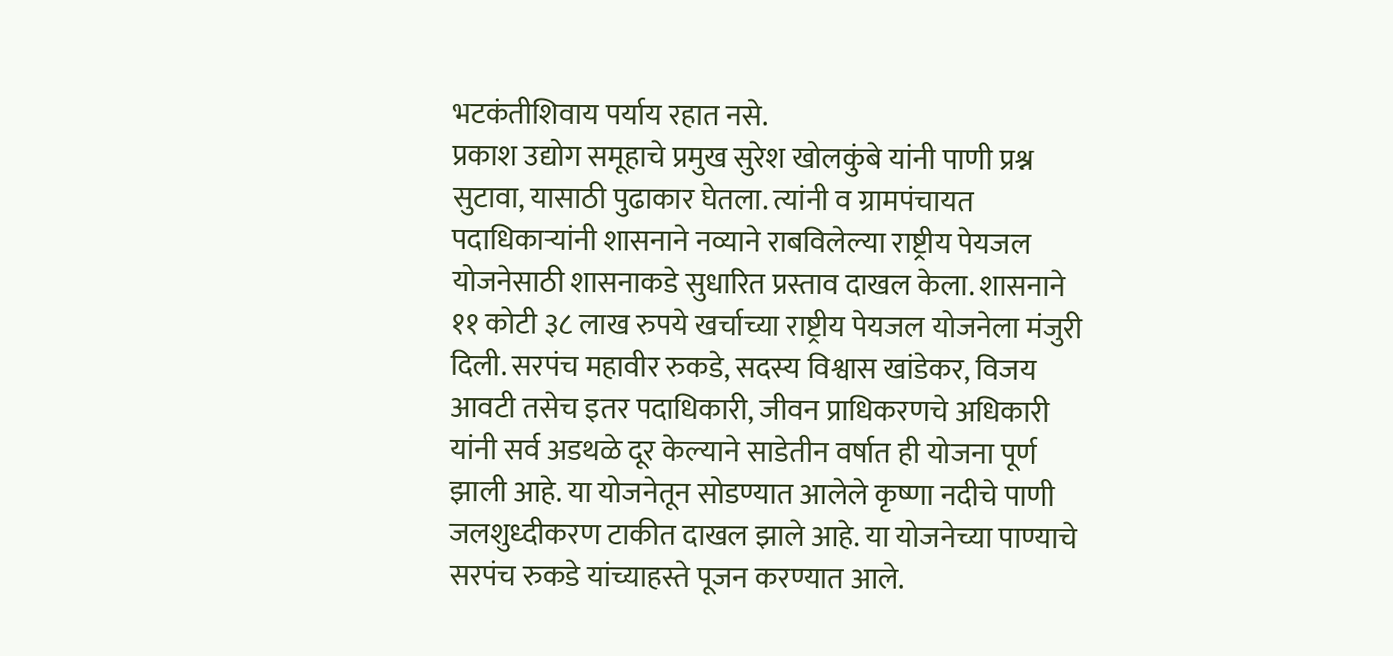भटकंतीशिवाय पर्याय रहात नसे.
प्रकाश उद्योग समूहाचे प्रमुख सुरेश खोलकुंबे यांनी पाणी प्रश्न सुटावा, यासाठी पुढाकार घेतला. त्यांनी व ग्रामपंचायत पदाधिकाऱ्यांनी शासनाने नव्याने राबविलेल्या राष्ट्रीय पेयजल योजनेसाठी शासनाकडे सुधारित प्रस्ताव दाखल केला. शासनाने ११ कोटी ३८ लाख रुपये खर्चाच्या राष्ट्रीय पेयजल योजनेला मंजुरी दिली. सरपंच महावीर रुकडे, सदस्य विश्वास खांडेकर, विजय आवटी तसेच इतर पदाधिकारी, जीवन प्राधिकरणचे अधिकारी यांनी सर्व अडथळे दूर केल्याने साडेतीन वर्षात ही योजना पूर्ण झाली आहे. या योजनेतून सोडण्यात आलेले कृष्णा नदीचे पाणी जलशुध्दीकरण टाकीत दाखल झाले आहे. या योजनेच्या पाण्याचे सरपंच रुकडे यांच्याहस्ते पूजन करण्यात आले.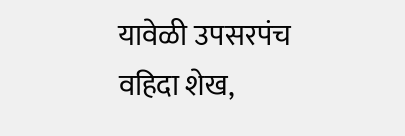यावेळी उपसरपंच वहिदा शेख,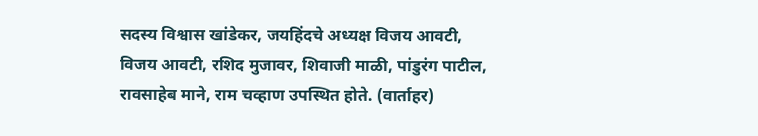सदस्य विश्वास खांडेकर, जयहिंदचे अध्यक्ष विजय आवटी, विजय आवटी, रशिद मुजावर, शिवाजी माळी, पांडुरंग पाटील, रावसाहेब माने, राम चव्हाण उपस्थित होते. (वार्ताहर)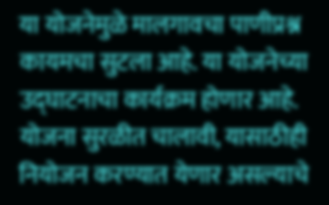या योजनेमुळे मालगावचा पाणीप्रश्न कायमचा सुटला आहे. या योजनेच्या उद्घाटनाचा कार्यक्रम होणार आहे. योजना सुरळीत चालावी, यासाठीही नियोजन करण्यात येणार असल्याचे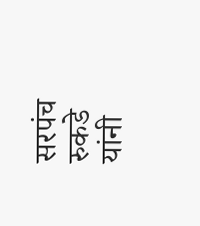सरपंच रुकडे यांनी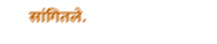सांगितले.